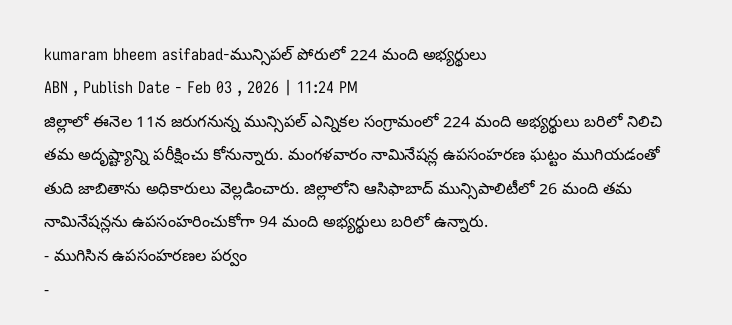kumaram bheem asifabad-మున్సిపల్ పోరులో 224 మంది అభ్యర్థులు
ABN , Publish Date - Feb 03 , 2026 | 11:24 PM
జిల్లాలో ఈనెల 11న జరుగనున్న మున్సిపల్ ఎన్నికల సంగ్రామంలో 224 మంది అభ్యర్థులు బరిలో నిలిచి తమ అదృష్ట్యాన్ని పరీక్షించు కోనున్నారు. మంగళవారం నామినేషన్ల ఉపసంహరణ ఘట్టం ముగియడంతో తుది జాబితాను అధికారులు వెల్లడించారు. జిల్లాలోని ఆసిఫాబాద్ మున్సిపాలిటీలో 26 మంది తమ నామినేషన్లను ఉపసంహరించుకోగా 94 మంది అభ్యర్థులు బరిలో ఉన్నారు.
- ముగిసిన ఉపసంహరణల పర్వం
-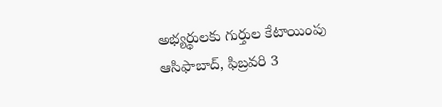అభ్యర్థులకు గుర్తుల కేటాయింపు
ఆసిఫాబాద్, ఫిబ్రవరి 3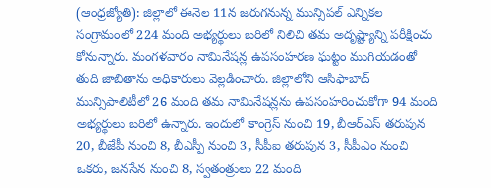(ఆంధ్రజ్యోతి): జిల్లాలో ఈనెల 11న జరుగనున్న మున్సిపల్ ఎన్నికల సంగ్రామంలో 224 మంది అభ్యర్థులు బరిలో నిలిచి తమ అదృష్ట్యాన్ని పరీక్షించు కోనున్నారు. మంగళవారం నామినేషన్ల ఉపసంహరణ ఘట్టం ముగియడంతో తుది జాబితాను అధికారులు వెల్లడించారు. జిల్లాలోని ఆసిఫాబాద్ మున్సిపాలిటీలో 26 మంది తమ నామినేషన్లను ఉపసంహరించుకోగా 94 మంది అభ్యర్థులు బరిలో ఉన్నారు. ఇందులో కాంగ్రెస్ నుంచి 19, బీఆర్ఎస్ తరుపున 20, బీజేపీ నుంచి 8, బీఎస్పీ నుంచి 3, సీపీఐ తరుపున 3, సీపీఎం నుంచి ఒకరు, జనసేన నుంచి 8, స్వతంత్రులు 22 మంది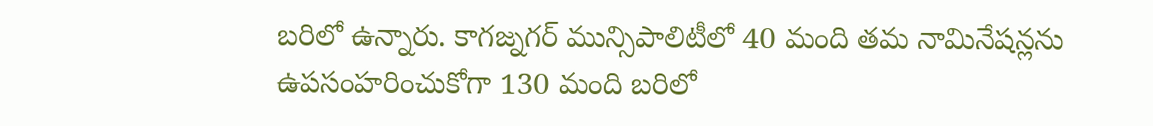బరిలో ఉన్నారు. కాగజ్నగర్ మున్సిపాలిటీలో 40 మంది తమ నామినేషన్లను ఉపసంహరించుకోగా 130 మంది బరిలో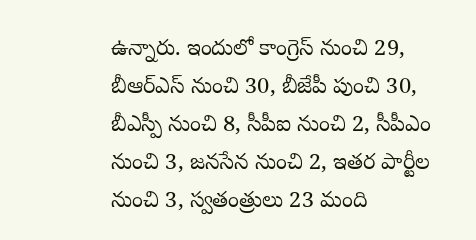ఉన్నారు. ఇందులో కాంగ్రెస్ నుంచి 29, బీఆర్ఎస్ నుంచి 30, బీజేపీ పుంచి 30, బీఎస్పీ నుంచి 8, సీపీఐ నుంచి 2, సీపీఎం నుంచి 3, జనసేన నుంచి 2, ఇతర పార్టీల నుంచి 3, స్వతంత్రులు 23 మంది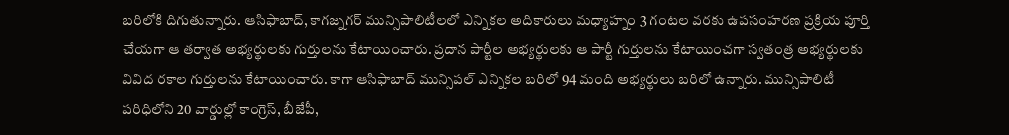బరిలోకి దిగుతున్నారు. ఆసిఫాబాద్, కాగజ్నగర్ మున్సిపాలిటీలలో ఎన్నికల అదికారులు మధ్యాహ్నం 3 గంటల వరకు ఉపసంహరణ ప్రక్రియ పూర్తి చేయగా ఆ తర్వాత అభ్యర్థులకు గుర్తులను కేటాయించారు. ప్రదాన పార్టీల అభ్యర్థులకు ఆ పార్టీ గుర్తులను కేటాయించగా స్వతంత్ర అభ్యర్థులకు వివిద రకాల గుర్తులను కేటాయించారు. కాగా ఆసిఫాబాద్ మున్సిపల్ ఎన్నికల బరిలో 94 మంది అభ్యర్థులు బరిలో ఉన్నారు. మున్సిపాలిటీ పరిధిలోని 20 వార్డుల్లో కాంగ్రెస్, బీజేపీ,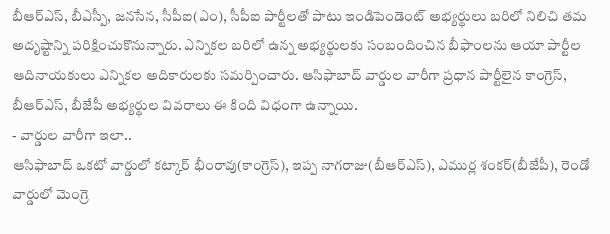బీఆర్ఎస్, బీఎస్పీ, జనసేన, సీపీఐ(ఎం), సీపీఐ పార్టీలతో పాటు ఇండిపెండెంట్ అభ్యర్థులు బరిలో నిలిచి తమ అదృష్టాన్ని పరిక్షించుకొనున్నారు. ఎన్నికల బరిలో ఉన్న అభ్యర్థులకు సంబందించిన బీఫాంలను ఆయా పార్టీల ఆదినాయకులు ఎన్నికల అదికారులకు సమర్పించారు. ఆసిఫాబాద్ వార్డుల వారీగా ప్రధాన పార్టీలైన కాంగ్రెస్, బీఆర్ఎస్, బీజేపీ అభ్యర్థుల వివరాలు ఈ కింది విధంగా ఉన్నాయి.
- వార్డుల వారీగా ఇలా..
ఆసిఫాబాద్ ఒకటో వార్డులో కట్కార్ భీంరావు(కాంగ్రెస్), ఇప్ప నాగరాజు(బీఆర్ఎస్), ఎముర్ల శంకర్(బీజేపీ), రెండో వార్డులో మెంగ్రె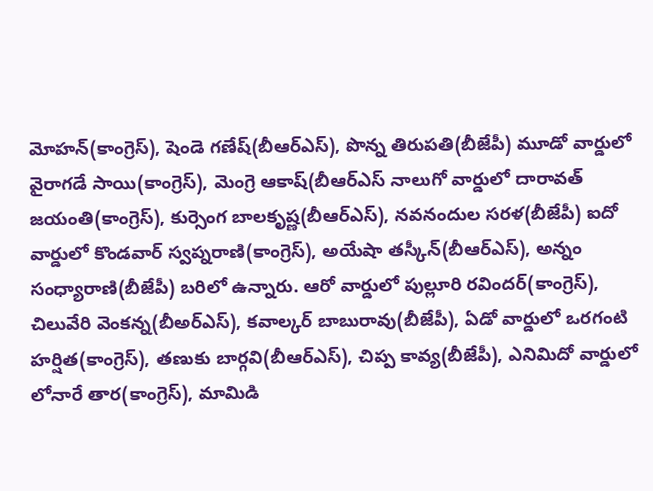మోహన్(కాంగ్రెస్), షెండె గణేష్(బీఆర్ఎస్), పొన్న తిరుపతి(బీజేపీ) మూడో వార్డులో వైరాగడే సాయి(కాంగ్రెస్), మెంగ్రె ఆకాష్(బీఆర్ఎస్ నాలుగో వార్డులో దారావత్ జయంతి(కాంగ్రెస్), కుర్సెంగ బాలకృష్ణ(బీఆర్ఎస్), నవనందుల సరళ(బీజేపీ) ఐదో వార్డులో కొండవార్ స్వప్నరాణి(కాంగ్రెస్), అయేషా తస్కీన్(బీఆర్ఎస్), అన్నం సంధ్యారాణి(బీజేపీ) బరిలో ఉన్నారు. ఆరో వార్డులో పుల్లూరి రవిందర్(కాంగ్రెస్), చిలువేరి వెంకన్న(బీఅర్ఎస్), కవాల్కర్ బాబురావు(బీజేపీ), ఏడో వార్డులో ఒరగంటి హర్షిత(కాంగ్రెస్), తణుకు బార్గవి(బీఆర్ఎస్), చిప్ప కావ్య(బీజేపీ), ఎనిమిదో వార్డులో లోనారే తార(కాంగ్రెస్), మామిడి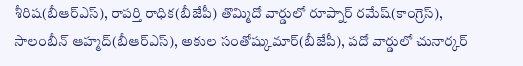శీరిష(బీఆర్ఎస్), రాపర్తి రాధిక(బీజేపీ) తొమ్మిదో వార్డులో రూప్నార్ రమేష్(కాంగ్రెస్), సాలంబీన్ ఆహ్మద్(బీఆర్ఎస్), అకుల సంతోష్కుమార్(బీజేపీ), పదో వార్డులో చునార్కర్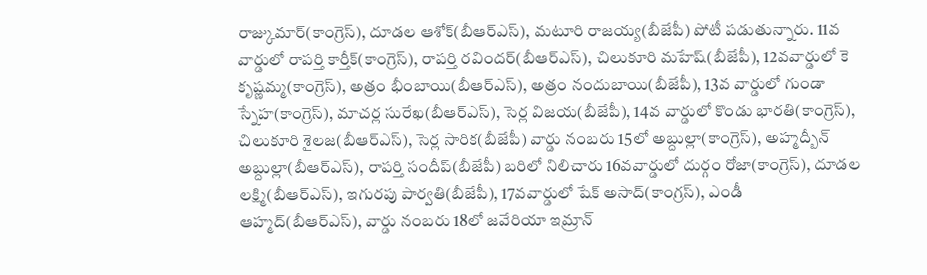రాజ్కుమార్(కాంగ్రెస్), దూడల ఆశోక్(బీఆర్ఎస్), మటూరి రాజయ్య(బీజేపీ) పోటీ పడుతున్నారు. 11వ వార్డులో రాపర్తి కార్తీక్(కాంగ్రెస్), రాపర్తి రవిందర్(బీఆర్ఎస్), చిలుకూరి మహేష్(బీజేపీ), 12వవార్డులో కె కృష్ణమ్మ(కాంగ్రెస్), అత్రం భీంబాయి(బీఆర్ఎస్), అత్రం నందుబాయి(బీజేపీ), 13వ వార్డులో గుండా స్నేహ(కాంగ్రెస్), మాచర్ల సురేఖ(బీఆర్ఎస్), సెర్ల విజయ(బీజేపీ), 14వ వార్డులో కొండు భారతి(కాంగ్రెస్), చిలుకూరి శైలజ(బీఆర్ఎస్), సెర్ల సారిక(బీజేపీ) వార్డు నంబరు 15లో అబ్దుల్లా(కాంగ్రెస్), అహ్మద్బీన్ అబ్దుల్లా(బీఆర్ఎస్), రాపర్తి సందీప్(బీజేపీ) బరిలో నిలిచారు 16వవార్డులో దుర్గం రోజా(కాంగ్రెస్), దూడల లక్ష్మి(బీఆర్ఎస్), ఇగురపు పార్వతి(బీజేపీ), 17వవార్డులో షేక్ అసాద్(కాంగ్రస్), ఎండీ ఆహ్మద్(బీఆర్ఎస్), వార్డు నంబరు 18లో జవేరియా ఇమ్రాన్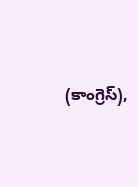(కాంగ్రెస్),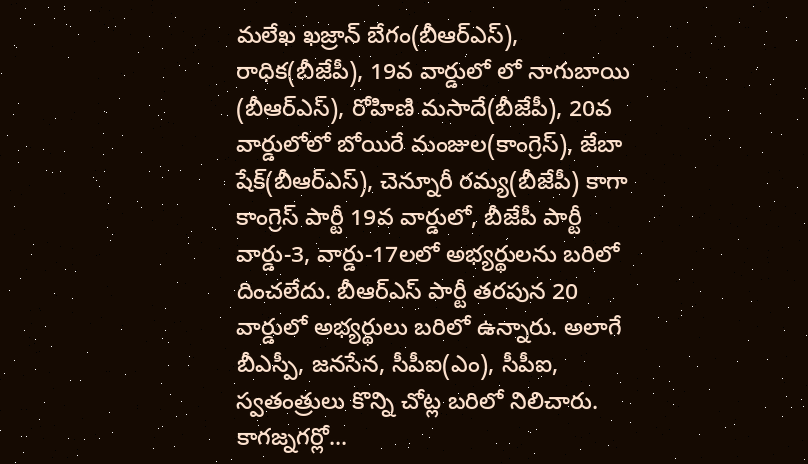మలేఖ ఖజ్రాన్ బేగం(బీఆర్ఎస్), రాధిక(బీజేపీ), 19వ వార్డులో లో నాగుబాయి (బీఆర్ఎస్), రోహిణి మసాదే(బీజేపీ), 20వ వార్డులోలో బోయిరే మంజుల(కాంగ్రెస్), జేబా షేక్(బీఆర్ఎస్), చెన్నూరీ రమ్య(బీజేపీ) కాగా కాంగ్రెస్ పార్టీ 19వ వార్డులో, బీజేపీ పార్టీ వార్డు-3, వార్డు-17లలో అభ్యర్థులను బరిలో దించలేదు. బీఆర్ఎస్ పార్టీ తరపున 20 వార్డులో అభ్యర్థులు బరిలో ఉన్నారు. అలాగే బీఎస్పీ, జనసేన, సీపీఐ(ఎం), సీపీఐ, స్వతంత్రులు కొన్ని చోట్ల బరిలో నిలిచారు.
కాగజ్నగర్లో...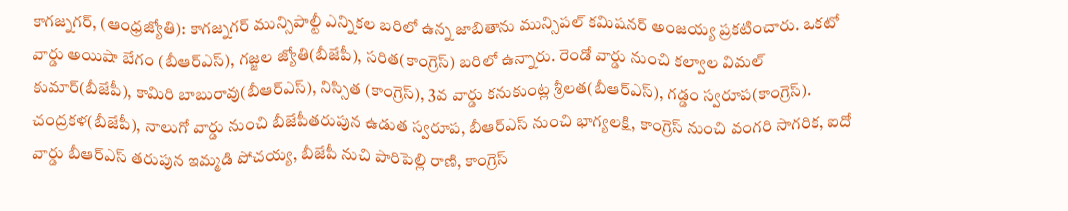కాగజ్నగర్, (ఆంధ్రజ్యోతి): కాగజ్నగర్ మున్సిపాల్టీ ఎన్నికల బరిలో ఉన్న జాబితాను మున్సిపల్ కమిషనర్ అంజయ్య ప్రకటించారు. ఒకటో వార్డు అయిషా బేగం (బీఆర్ఎస్), గజ్జల జ్యోతి(బీజేపీ), సరిత(కాంగ్రెస్) బరిలో ఉన్నారు. రెండో వార్డు నుంచి కల్వాల విమల్ కుమార్(బీజేపీ), కామిరి బాబురావు(బీఆర్ఎస్), నిస్సిత (కాంగ్రెస్), 3వ వార్డు కనుకుంట్ల శ్రీలత(బీఆర్ఎస్), గడ్డం స్వరూప(కాంగ్రెస్). చంద్రకళ(బీజేపీ), నాలుగో వార్డు నుంచి బీజేపీతరుపున ఉడుత స్వరూప, బీఆర్ఎస్ నుంచి భాగ్యలక్షి, కాంగ్రెస్ నుంచి వంగరి సాగరిక, ఐదో వార్డు బీఆర్ఎస్ తరుపున ఇమ్మడి పోచయ్య, బీజేపీ నుచి పారిపెల్లి రాణి, కాంగ్రెస్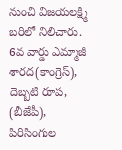నుంచి విజయలక్ష్మి బరిలో నిలిచారు. 6వ వార్డు ఎమ్మాజీ శారద(కాంగ్రెస్), దెబ్బటి రూప, (బీజేపీ), పిరిసింగుల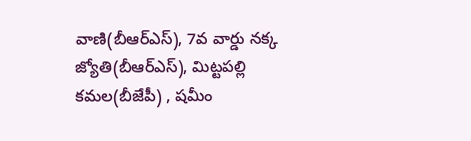వాణి(బీఆర్ఎస్), 7వ వార్డు నక్క జ్యోతి(బీఆర్ఎస్), మిట్టపల్లి కమల(బీజేపీ) , షమీం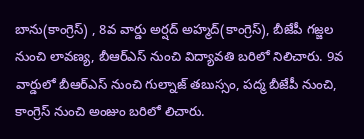బాను(కాంగ్రెస్) , 8వ వార్డు అర్షద్ అహ్మద్(కాంగ్రెస్), బీజేపీ గజ్జల నుంచి లావణ్య, బీఆర్ఎస్ నుంచి విద్యావతి బరిలో నిలిచారు. 9వ వార్డులో బీఆర్ఎస్ నుంచి గుల్నాజ్ తబుస్సం, పద్మ బీజేపీ నుంచి, కాంగ్రెస్ నుంచి అంజుం బరిలో లిచారు.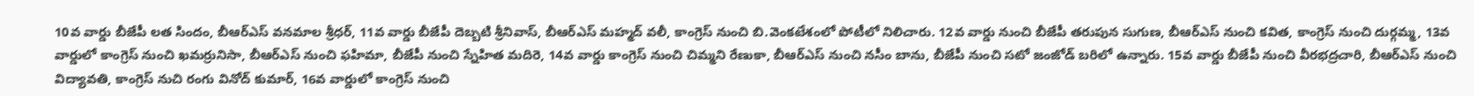10వ వార్డు బీజేపీ లత సిందం, బీఆర్ఎస్ వనమాల శ్రీధర్, 11వ వార్డు బీజేపీ దెబ్బటి శ్రీనివాస్, బీఆర్ఎస్ మహ్మద్ వలీ, కాంగ్రెస్ నుంచి బి.వెంకటేశంలో పోటీలో నిలిచారు. 12వ వార్డు నుంచి బీజేపీ తరుపున సుగుణ, బీఆర్ఎస్ నుంచి కవిత, కాంగ్రెస్ నుంచి దుర్గమ్మ, 13వ వార్డులో కాంగ్రెస్ నుంచి ఖమర్రునిసా, బీఆర్ఎస్ నుంచి ఫహిమా, బీజేపీ నుంచి స్నేహిత మదిరె, 14వ వార్డు కాంగ్రెస్ నుంచి చిమ్మని రేణుకా, బీఆర్ఎస్ నుంచి నసీం బాను, బీజేపీ నుంచి సటో జంజోడ్ బరిలో ఉన్నారు. 15వ వార్డు బీజేపీ నుంచి వీరభద్రచారి, బీఆర్ఎస్ నుంచి విద్యావతి, కాంగ్రెస్ నుచి రంగు వినోద్ కుమార్, 16వ వార్డులో కాంగ్రెస్ నుంచి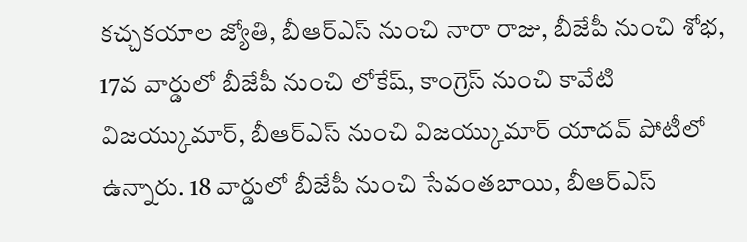కచ్చకయాల జ్యోతి, బీఆర్ఎస్ నుంచి నారా రాజు, బీజేపీ నుంచి శోభ, 17వ వార్డులో బీజేపీ నుంచి లోకేష్, కాంగ్రెస్ నుంచి కావేటి విజయ్కుమార్, బీఆర్ఎస్ నుంచి విజయ్కుమార్ యాదవ్ పోటీలో ఉన్నారు. 18 వార్డులో బీజేపీ నుంచి సేవంతబాయి, బీఆర్ఎస్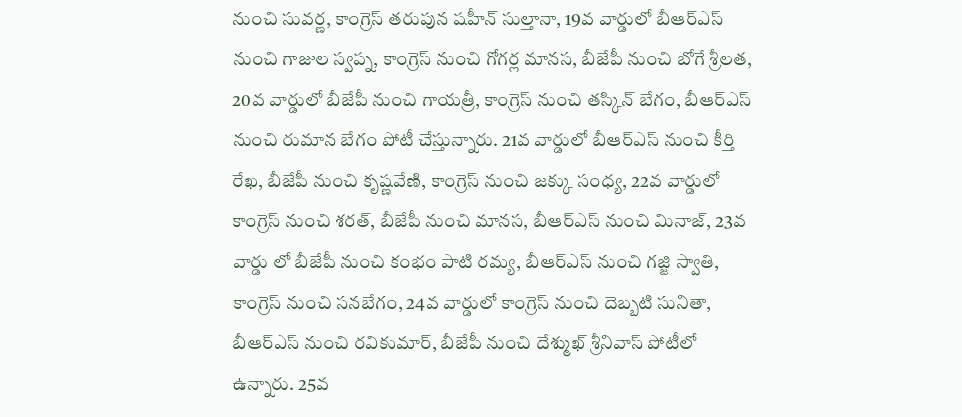నుంచి సువర్ణ, కాంగ్రెస్ తరుపున షహీన్ సుల్తానా, 19వ వార్డులో బీఆర్ఎస్ నుంచి గాజుల స్వప్న, కాంగ్రెస్ నుంచి గోగర్ల మానస, బీజేపీ నుంచి బోగే శ్రీలత, 20వ వార్డులో బీజేపీ నుంచి గాయత్రీ, కాంగ్రెస్ నుంచి తస్కిన్ బేగం, బీఆర్ఎస్ నుంచి రుమాన బేగం పోటీ చేస్తున్నారు. 21వ వార్డులో బీఆర్ఎస్ నుంచి కీర్తి రేఖ, బీజేపీ నుంచి కృష్ణవేణి, కాంగ్రెస్ నుంచి జక్కు సంధ్య, 22వ వార్డులో కాంగ్రెస్ నుంచి శరత్, బీజేపీ నుంచి మానస, బీఆర్ఎస్ నుంచి మినాజ్, 23వ వార్డు లో బీజేపీ నుంచి కంభం పాటి రమ్య, బీఆర్ఎస్ నుంచి గజ్జి స్వాతి, కాంగ్రెస్ నుంచి సనబేగం, 24వ వార్డులో కాంగ్రెస్ నుంచి దెబ్బటి సునితా, బీఆర్ఎస్ నుంచి రవికుమార్, బీజేపీ నుంచి దేశ్ముఖ్ శ్రీనివాస్ పోటీలో ఉన్నారు. 25వ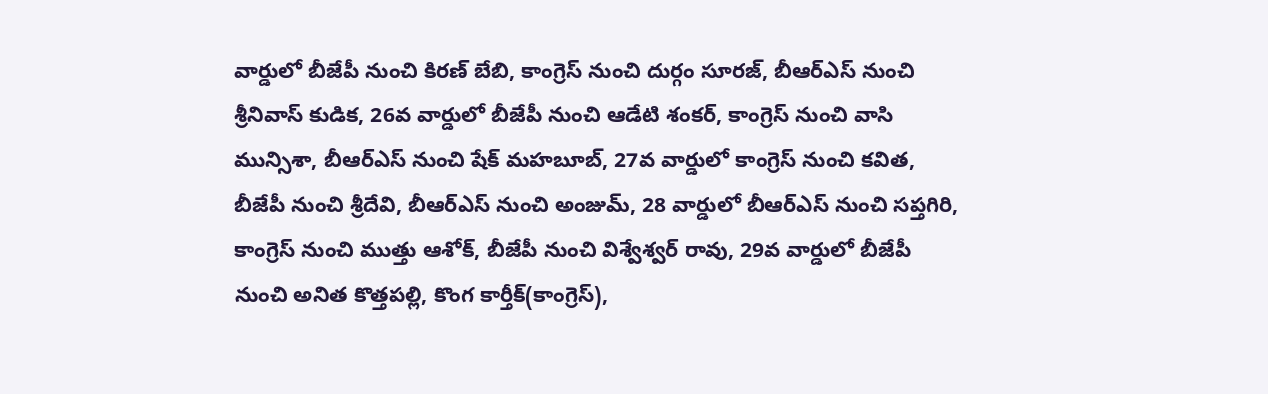వార్డులో బీజేపీ నుంచి కిరణ్ బేబి, కాంగ్రెస్ నుంచి దుర్గం సూరజ్, బీఆర్ఎస్ నుంచి శ్రీనివాస్ కుడిక, 26వ వార్డులో బీజేపీ నుంచి ఆడేటి శంకర్, కాంగ్రెస్ నుంచి వాసి మున్సిశా, బీఆర్ఎస్ నుంచి షేక్ మహబూబ్, 27వ వార్డులో కాంగ్రెస్ నుంచి కవిత, బీజేపీ నుంచి శ్రీదేవి, బీఆర్ఎస్ నుంచి అంజుమ్, 28 వార్డులో బీఆర్ఎస్ నుంచి సప్తగిరి, కాంగ్రెస్ నుంచి ముత్తు ఆశోక్, బీజేపీ నుంచి విశ్వేశ్వర్ రావు, 29వ వార్డులో బీజేపీ నుంచి అనిత కొత్తపల్లి, కొంగ కార్తీక్(కాంగ్రెస్),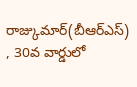రాజ్కుమార్(బీఆర్ఎస్) , 30వ వార్డులో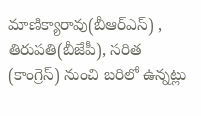మాణిక్యారావు(బీఆర్ఎస్) , తిరుపతి(బీజేపీ), సరిత (కాంగ్రెస్) నుంచి బరిలో ఉన్నట్లు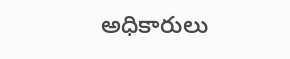అధికారులు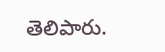తెలిపారు.